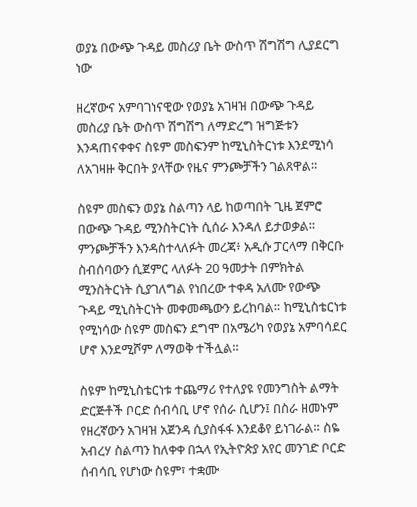ወያኔ በውጭ ጉዳይ መስሪያ ቤት ውስጥ ሽግሽግ ሊያደርግ ነው

ዘረኛውና አምባገነናዊው የወያኔ አገዛዝ በውጭ ጉዳይ መስሪያ ቤት ውስጥ ሽግሽግ ለማድረግ ዝግጅቱን እንዳጠናቀቀና ስዩም መስፍንም ከሚኒስትርነቱ እንደሚነሳ ለአገዛዙ ቅርበት ያላቸው የዜና ምንጮቻችን ገልጸዋል።

ስዩም መስፍን ወያኔ ስልጣን ላይ ከወጣበት ጊዜ ጀምሮ በውጭ ጉዳይ ሚንስትርነት ሲሰራ እንዳለ ይታወቃል። ምንጮቻችን እንዳስተላለፉት መረጃ፥ አዲሱ ፓርላማ በቅርቡ ስብሰባውን ሲጀምር ላለፉት 20 ዓመታት በምክትል ሚንስትርነት ሲያገለግል የነበረው ተቀዳ አለሙ የውጭ ጉዳይ ሚኒስትርነት መቀመጫውን ይረከባል። ከሚኒስቴርነቱ የሚነሳው ስዩም መስፍን ደግሞ በአሜሪካ የወያኔ አምባሳደር ሆኖ እንደሚሾም ለማወቅ ተችሏል።

ስዩም ከሚኒስቴርነቱ ተጨማሪ የተለያዩ የመንግስት ልማት ድርጅቶች ቦርድ ሰብሳቢ ሆኖ የሰራ ሲሆን፤ በስራ ዘመኑም የዘረኛውን አገዛዝ አጀንዳ ሲያስፋፋ እንደቆየ ይነገራል። ስዬ አብረሃ ስልጣን ከለቀቀ በኋላ የኢትዮጵያ አየር መንገድ ቦርድ ሰብሳቢ የሆነው ስዩም፣ ተቋሙ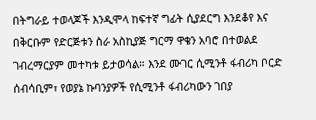በትግራይ ተወላጆች እንዲሞላ ከፍተኛ ግፊት ሲያደርግ እንደቆየ እና በቅርቡም የድርጅቱን ስራ አስኪያጅ ግርማ ዋቄን አባሮ በተወልደ ገብረማርያም መተካቱ ይታወሳል። እንደ ሙገር ሲሚንቶ ፋብሪካ ቦርድ ሰብሳቢም፣ የወያኔ ኩባንያዎች የሲሚንቶ ፋብሪካውን ገበያ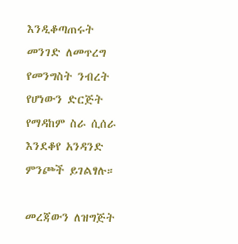እንዲቆጣጠሩት መንገድ ለመጥረግ የመንግስት ንብረት የሆነውን ድርጅት የማዳከም ስራ ሲሰራ እንደቆየ አንዳንድ ምንጮች ይገልፃሉ።

መረጃውን ለዝግጅት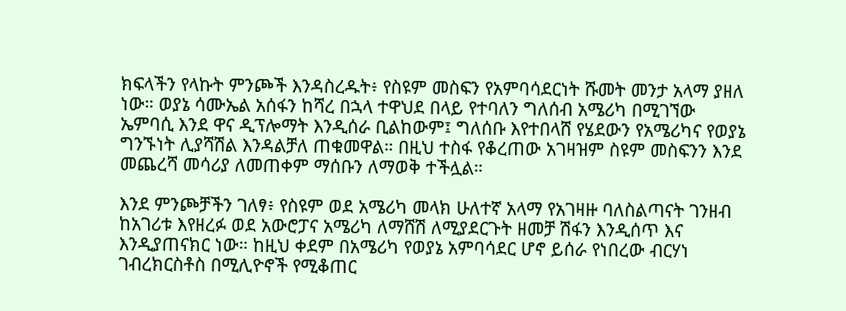ክፍላችን የላኩት ምንጮች እንዳስረዱት፥ የስዩም መስፍን የአምባሳደርነት ሹመት መንታ አላማ ያዘለ ነው። ወያኔ ሳሙኤል አሰፋን ከሻረ በኋላ ተዋህደ በላይ የተባለን ግለሰብ አሜሪካ በሚገኘው ኤምባሲ እንደ ዋና ዲፕሎማት እንዲሰራ ቢልከውም፤ ግለሰቡ እየተበላሸ የሄደውን የአሜሪካና የወያኔ ግንኙነት ሊያሻሽል እንዳልቻለ ጠቁመዋል። በዚህ ተስፋ የቆረጠው አገዛዝም ስዩም መስፍንን እንደ መጨረሻ መሳሪያ ለመጠቀም ማሰቡን ለማወቅ ተችሏል።

እንደ ምንጮቻችን ገለፃ፥ የስዩም ወደ አሜሪካ መላክ ሁለተኛ አላማ የአገዛዙ ባለስልጣናት ገንዘብ ከአገሪቱ እየዘረፉ ወደ አውሮፓና አሜሪካ ለማሸሽ ለሚያደርጉት ዘመቻ ሽፋን እንዲሰጥ እና እንዲያጠናክር ነው። ከዚህ ቀደም በአሜሪካ የወያኔ አምባሳደር ሆኖ ይሰራ የነበረው ብርሃነ ገብረክርስቶስ በሚሊዮኖች የሚቆጠር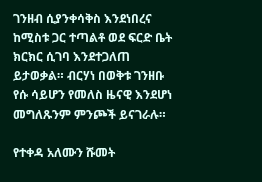ገንዘብ ሲያንቀሳቅስ እንደነበረና ከሚስቱ ጋር ተጣልቶ ወደ ፍርድ ቤት ክርክር ሲገባ እንደተጋለጠ ይታወቃል። ብርሃነ በወቅቱ ገንዘቡ የሱ ሳይሆን የመለስ ዜናዊ እንደሆነ መግለጹንም ምንጮች ይናገራሉ።

የተቀዳ አለሙን ሹመት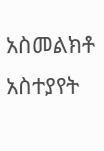አስመልክቶ አስተያየት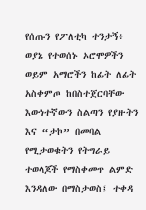የሰጡን የፖለቲካ ተንታኝ፥ ወያኔ የተወሰኑ ኦሮሞዎችን ወይም አማሮችን ከፊት ለፊት አስቀምጦ ከበስተጀርባቸው እውነተኛውን ስልጣን የያዙትን እና “ታኮ” በመባል የሚታወቁትን የትግራይ ተወላጆች የማስቀመጥ ልምድ እንዳለው በማስታወስ፤ ተቀዳ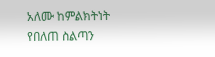አለሙ ከምልክትነት የበለጠ ስልጣን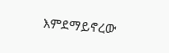እምደማይኖረው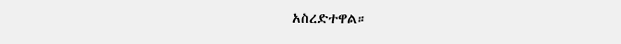አስረድተዋል።